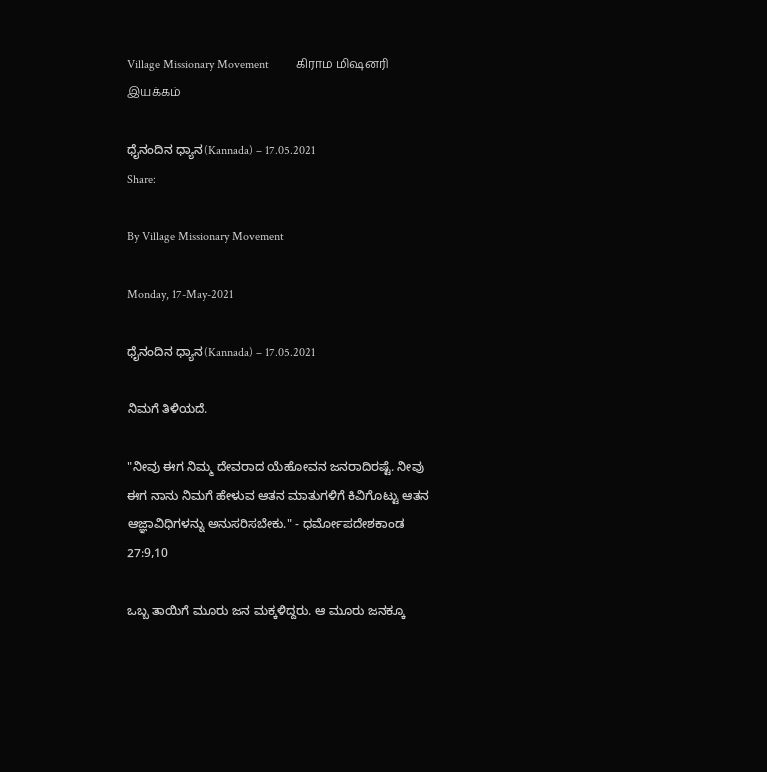Village Missionary Movement         கிராம மிஷனரி இயக்கம்

ಧೈನಂದಿನ ಧ್ಯಾನ(Kannada) – 17.05.2021
Share:

By Village Missionary Movement

Monday, 17-May-2021

ಧೈನಂದಿನ ಧ್ಯಾನ(Kannada) – 17.05.2021

ನಿಮಗೆ ತಿಳಿಯದೆ.

"ನೀವು ಈಗ ನಿಮ್ಮ ದೇವರಾದ ಯೆಹೋವನ ಜನರಾದಿರಷ್ಟೆ. ನೀವು ಈಗ ನಾನು ನಿಮಗೆ ಹೇಳುವ ಆತನ ಮಾತುಗಳಿಗೆ ಕಿವಿಗೊಟ್ಟು ಆತನ ಆಜ್ಞಾವಿಧಿಗಳನ್ನು ಅನುಸರಿಸಬೇಕು." - ಧರ್ಮೋಪದೇಶಕಾಂಡ 27:9,10

ಒಬ್ಬ ತಾಯಿಗೆ ಮೂರು ಜನ ಮಕ್ಕಳಿದ್ದರು. ಆ ಮೂರು ಜನಕ್ಕೂ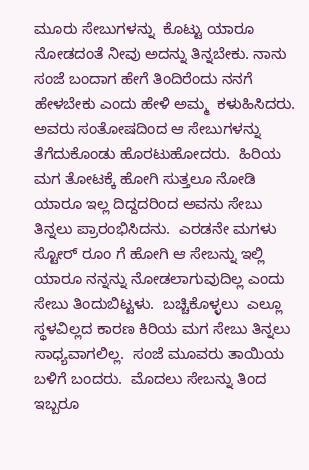ಮೂರು ಸೇಬುಗಳನ್ನು  ಕೊಟ್ಟು ಯಾರೂ ನೋಡದಂತೆ ನೀವು ಅದನ್ನು ತಿನ್ನಬೇಕು. ನಾನು  ಸಂಜೆ ಬಂದಾಗ ಹೇಗೆ ತಿಂದಿರೆಂದು ನನಗೆ ಹೇಳಬೇಕು ಎಂದು ಹೇಳಿ ಅಮ್ಮ  ಕಳುಹಿಸಿದರು. ಅವರು ಸಂತೋಷದಿಂದ ಆ ಸೇಬುಗಳನ್ನು ತೆಗೆದುಕೊಂಡು ಹೊರಟುಹೋದರು.  ಹಿರಿಯ ಮಗ ತೋಟಕ್ಕೆ ಹೋಗಿ ಸುತ್ತಲೂ ನೋಡಿ ಯಾರೂ ಇಲ್ಲ ದಿದ್ದದರಿಂದ ಅವನು ಸೇಬು ತಿನ್ನಲು ಪ್ರಾರಂಭಿಸಿದನು.  ಎರಡನೇ ಮಗಳು ಸ್ಟೋರ್ ರೂಂ ಗೆ ಹೋಗಿ ಆ ಸೇಬನ್ನು ಇಲ್ಲಿ ಯಾರೂ ನನ್ನನ್ನು ನೋಡಲಾಗುವುದಿಲ್ಲ ಎಂದು ಸೇಬು ತಿಂದುಬಿಟ್ಟಳು.  ಬಚ್ಚಿಕೊಳ್ಳಲು  ಎಲ್ಲೂ ಸ್ಥಳವಿಲ್ಲದ ಕಾರಣ ಕಿರಿಯ ಮಗ ಸೇಬು ತಿನ್ನಲು ಸಾಧ್ಯವಾಗಲಿಲ್ಲ.  ಸಂಜೆ ಮೂವರು ತಾಯಿಯ ಬಳಿಗೆ ಬಂದರು.  ಮೊದಲು ಸೇಬನ್ನು ತಿಂದ ಇಬ್ಬರೂ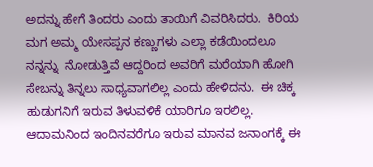ಅದನ್ನು ಹೇಗೆ ತಿಂದರು ಎಂದು ತಾಯಿಗೆ ವಿವರಿಸಿದರು.  ಕಿರಿಯ ಮಗ ಅಮ್ಮ ಯೇಸಪ್ಪನ ಕಣ್ಣುಗಳು ಎಲ್ಲಾ ಕಡೆಯಿಂದಲೂ ನನ್ನನ್ನು  ನೋಡುತ್ತಿವೆ ಆದ್ದರಿಂದ ಅವರಿಗೆ ಮರೆಯಾಗಿ ಹೋಗಿ ಸೇಬನ್ನು ತಿನ್ನಲು ಸಾಧ್ಯವಾಗಲಿಲ್ಲ ಎಂದು ಹೇಳಿದನು.  ಈ ಚಿಕ್ಕ ಹುಡುಗನಿಗೆ ಇರುವ ತಿಳುವಳಿಕೆ ಯಾರಿಗೂ ಇರಲಿಲ್ಲ.  ಆದಾಮನಿಂದ ಇಂದಿನವರೆಗೂ ಇರುವ ಮಾನವ ಜನಾಂಗಕ್ಕೆ ಈ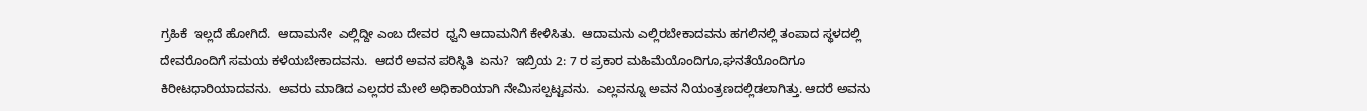ಗ್ರಹಿಕೆ  ಇಲ್ಲದೆ ಹೋಗಿದೆ.  ಆದಾಮನೇ  ಎಲ್ಲಿದ್ದೀ ಎಂಬ ದೇವರ  ಧ್ವನಿ ಆದಾಮನಿಗೆ ಕೇಳಿಸಿತು.  ಆದಾಮನು ಎಲ್ಲಿರಬೇಕಾದವನು ಹಗಲಿನಲ್ಲಿ ತಂಪಾದ ಸ್ಥಳದಲ್ಲಿ ದೇವರೊಂದಿಗೆ ಸಮಯ ಕಳೆಯಬೇಕಾದವನು.  ಆದರೆ ಅವನ ಪರಿಸ್ಥಿತಿ  ಏನು?  ಇಬ್ರಿಯ 2: 7 ರ ಪ್ರಕಾರ ಮಹಿಮೆಯೊಂದಿಗೂ,ಘನತೆಯೊಂದಿಗೂ ಕಿರೀಟಧಾರಿಯಾದವನು.  ಅವರು ಮಾಡಿದ ಎಲ್ಲದರ ಮೇಲೆ ಅಧಿಕಾರಿಯಾಗಿ ನೇಮಿಸಲ್ಪಟ್ಟವನು.  ಎಲ್ಲವನ್ನೂ ಅವನ ನಿಯಂತ್ರಣದಲ್ಲಿಡಲಾಗಿತ್ತು. ಆದರೆ ಅವನು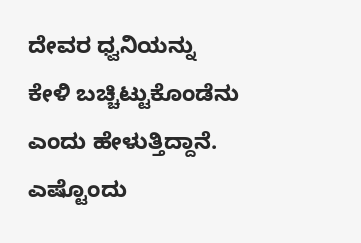ದೇವರ ಧ್ವನಿಯನ್ನು ಕೇಳಿ ಬಚ್ಚಿಟ್ಟುಕೊಂಡೆನು ಎಂದು ಹೇಳುತ್ತಿದ್ದಾನೆ. ಎಷ್ಟೊಂದು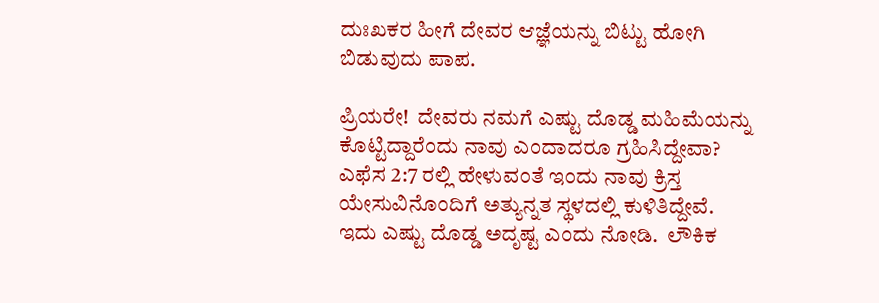ದುಃಖಕರ ಹೀಗೆ ದೇವರ ಆಜ್ಞೆಯನ್ನು ಬಿಟ್ಟು ಹೋಗಿ ಬಿಡುವುದು ಪಾಪ.

ಪ್ರಿಯರೇ!  ದೇವರು ನಮಗೆ ಎಷ್ಟು ದೊಡ್ಡ ಮಹಿಮೆಯನ್ನು ಕೊಟ್ಟಿದ್ದಾರೆಂದು ನಾವು ಎಂದಾದರೂ ಗ್ರಹಿಸಿದ್ದೇವಾ?  ಎಫೆಸ 2:7 ರಲ್ಲಿ ಹೇಳುವಂತೆ ಇಂದು ನಾವು ಕ್ರಿಸ್ತ ಯೇಸುವಿನೊಂದಿಗೆ ಅತ್ಯುನ್ನತ ಸ್ಥಳದಲ್ಲಿ ಕುಳಿತಿದ್ದೇವೆ.  ಇದು ಎಷ್ಟು ದೊಡ್ಡ ಅದೃಷ್ಟ ಎಂದು ನೋಡಿ.  ಲೌಕಿಕ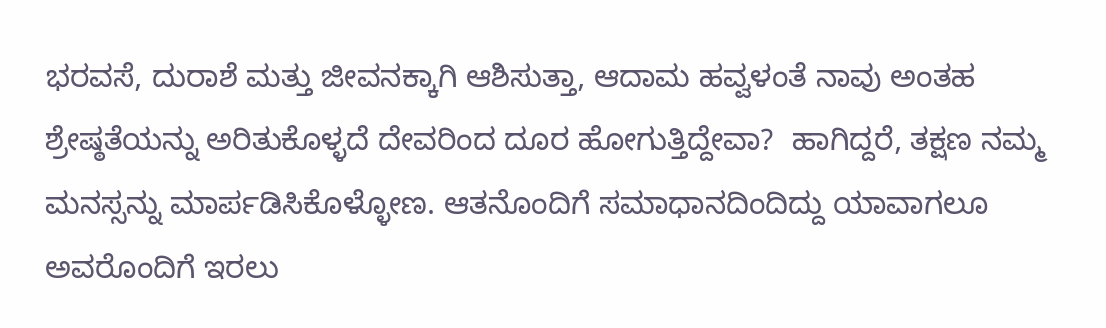ಭರವಸೆ, ದುರಾಶೆ ಮತ್ತು ಜೀವನಕ್ಕಾಗಿ ಆಶಿಸುತ್ತಾ, ಆದಾಮ ಹವ್ವಳಂತೆ ನಾವು ಅಂತಹ ಶ್ರೇಷ್ಠತೆಯನ್ನು ಅರಿತುಕೊಳ್ಳದೆ ದೇವರಿಂದ ದೂರ ಹೋಗುತ್ತಿದ್ದೇವಾ?  ಹಾಗಿದ್ದರೆ, ತಕ್ಷಣ ನಮ್ಮ ಮನಸ್ಸನ್ನು ಮಾರ್ಪಡಿಸಿಕೊಳ್ಳೋಣ. ಆತನೊಂದಿಗೆ ಸಮಾಧಾನದಿಂದಿದ್ದು ಯಾವಾಗಲೂ ಅವರೊಂದಿಗೆ ಇರಲು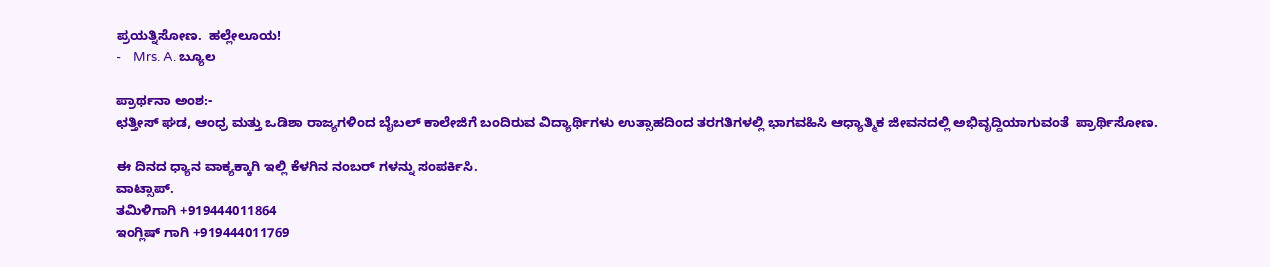ಪ್ರಯತ್ನಿಸೋಣ.  ಹಲ್ಲೇಲೂಯ!
-    Mrs. A. ಬ್ಯೂಲ

ಪ್ರಾರ್ಥನಾ ಅಂಶ:-
ಛತ್ತೀಸ್ ಘಡ, ಆಂಧ್ರ ಮತ್ತು ಒಡಿಶಾ ರಾಜ್ಯಗಳಿಂದ ಬೈಬಲ್ ಕಾಲೇಜಿಗೆ ಬಂದಿರುವ ವಿದ್ಯಾರ್ಥಿಗಳು ಉತ್ಸಾಹದಿಂದ ತರಗತಿಗಳಲ್ಲಿ ಭಾಗವಹಿಸಿ ಆಧ್ಯಾತ್ಮಿಕ ಜೀವನದಲ್ಲಿ ಅಭಿವೃದ್ದಿಯಾಗುವಂತೆ  ಪ್ರಾರ್ಥಿಸೋಣ.

ಈ ದಿನದ ಧ್ಯಾನ ವಾಕ್ಯಕ್ಕಾಗಿ ಇಲ್ಲಿ ಕೆಳಗಿನ ನಂಬರ್ ಗಳನ್ನು ಸಂಪರ್ಕಿಸಿ.
ವಾಟ್ಸಾಪ್.
ತಮಿಳಿಗಾಗಿ +919444011864
ಇಂಗ್ಲಿಷ್ ಗಾಗಿ +919444011769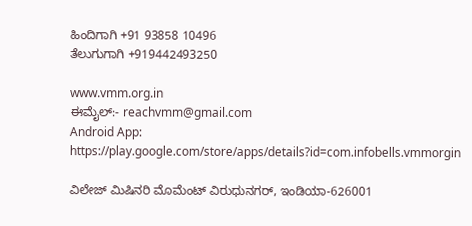ಹಿಂದಿಗಾಗಿ +91 93858 10496
ತೆಲುಗುಗಾಗಿ +919442493250

www.vmm.org.in
ಈಮೈಲ್:- reachvmm@gmail.com
Android App: https://play.google.com/store/apps/details?id=com.infobells.vmmorgin

ವಿಲೇಜ್ ಮಿಷಿನರಿ ಮೊಮೆಂಟ್ ವಿರುಧುನಗರ್, ಇಂಡಿಯಾ-626001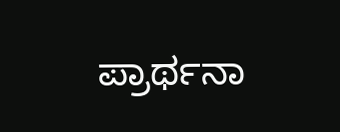ಪ್ರಾರ್ಥನಾ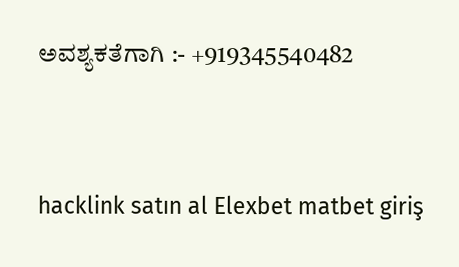ಅವಶ್ಯಕತೆಗಾಗಿ :- +919345540482



hacklink satın al Elexbet matbet giriş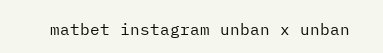matbet instagram unban x unban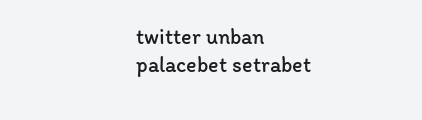twitter unban palacebet setrabet